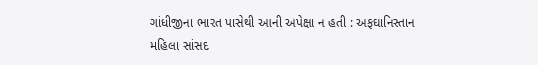ગાંધીજીના ભારત પાસેથી આની અપેક્ષા ન હતી : અફઘાનિસ્તાન મહિલા સાંસદ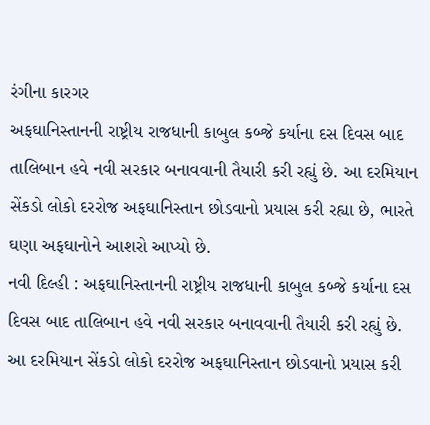રંગીના કારગર
અફઘાનિસ્તાનની રાષ્ટ્રીય રાજધાની કાબુલ કબ્જે કર્યાના દસ દિવસ બાદ તાલિબાન હવે નવી સરકાર બનાવવાની તૈયારી કરી રહ્યું છે. આ દરમિયાન સેંકડો લોકો દરરોજ અફઘાનિસ્તાન છોડવાનો પ્રયાસ કરી રહ્યા છે, ભારતે ઘણા અફઘાનોને આશરો આપ્યો છે.
નવી દિલ્હી : અફઘાનિસ્તાનની રાષ્ટ્રીય રાજધાની કાબુલ કબ્જે કર્યાના દસ દિવસ બાદ તાલિબાન હવે નવી સરકાર બનાવવાની તૈયારી કરી રહ્યું છે. આ દરમિયાન સેંકડો લોકો દરરોજ અફઘાનિસ્તાન છોડવાનો પ્રયાસ કરી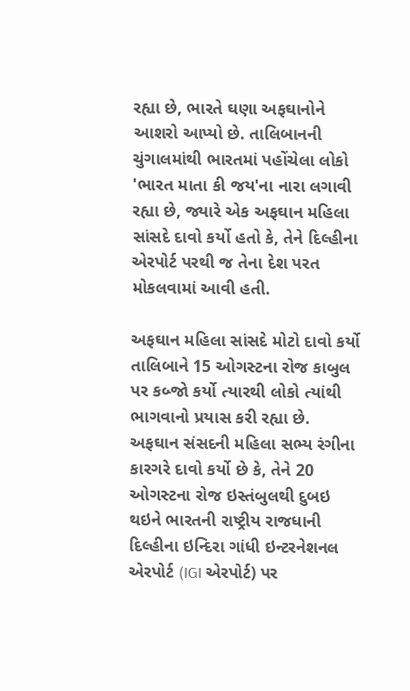રહ્યા છે, ભારતે ઘણા અફઘાનોને આશરો આપ્યો છે. તાલિબાનની ચુંગાલમાંથી ભારતમાં પહોંચેલા લોકો 'ભારત માતા કી જય'ના નારા લગાવી રહ્યા છે, જ્યારે એક અફઘાન મહિલા સાંસદે દાવો કર્યો હતો કે, તેને દિલ્હીના એરપોર્ટ પરથી જ તેના દેશ પરત મોકલવામાં આવી હતી.

અફઘાન મહિલા સાંસદે મોટો દાવો કર્યો
તાલિબાને 15 ઓગસ્ટના રોજ કાબુલ પર કબ્જો કર્યો ત્યારથી લોકો ત્યાંથી ભાગવાનો પ્રયાસ કરી રહ્યા છે. અફઘાન સંસદની મહિલા સભ્ય રંગીના કારગરે દાવો કર્યો છે કે, તેને 20 ઓગસ્ટના રોજ ઇસ્તંબુલથી દુબઇ થઇને ભારતની રાષ્ટ્રીય રાજધાની દિલ્હીના ઇન્દિરા ગાંધી ઇન્ટરનેશનલ એરપોર્ટ (IGI એરપોર્ટ) પર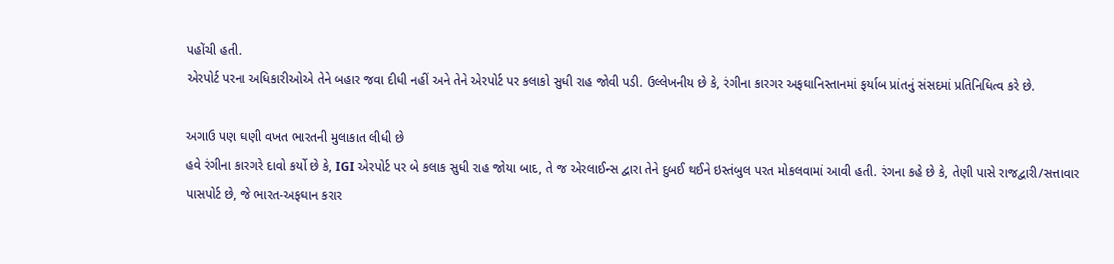પહોંચી હતી.
એરપોર્ટ પરના અધિકારીઓએ તેને બહાર જવા દીધી નહીં અને તેને એરપોર્ટ પર કલાકો સુધી રાહ જોવી પડી. ઉલ્લેખનીય છે કે, રંગીના કારગર અફઘાનિસ્તાનમાં ફર્યાબ પ્રાંતનું સંસદમાં પ્રતિનિધિત્વ કરે છે.

અગાઉ પણ ઘણી વખત ભારતની મુલાકાત લીધી છે
હવે રંગીના કારગરે દાવો કર્યો છે કે, IGI એરપોર્ટ પર બે કલાક સુધી રાહ જોયા બાદ, તે જ એરલાઈન્સ દ્વારા તેને દુબઈ થઈને ઇસ્તંબુલ પરત મોકલવામાં આવી હતી. રંગના કહે છે કે, તેણી પાસે રાજદ્વારી/સત્તાવાર પાસપોર્ટ છે, જે ભારત-અફઘાન કરાર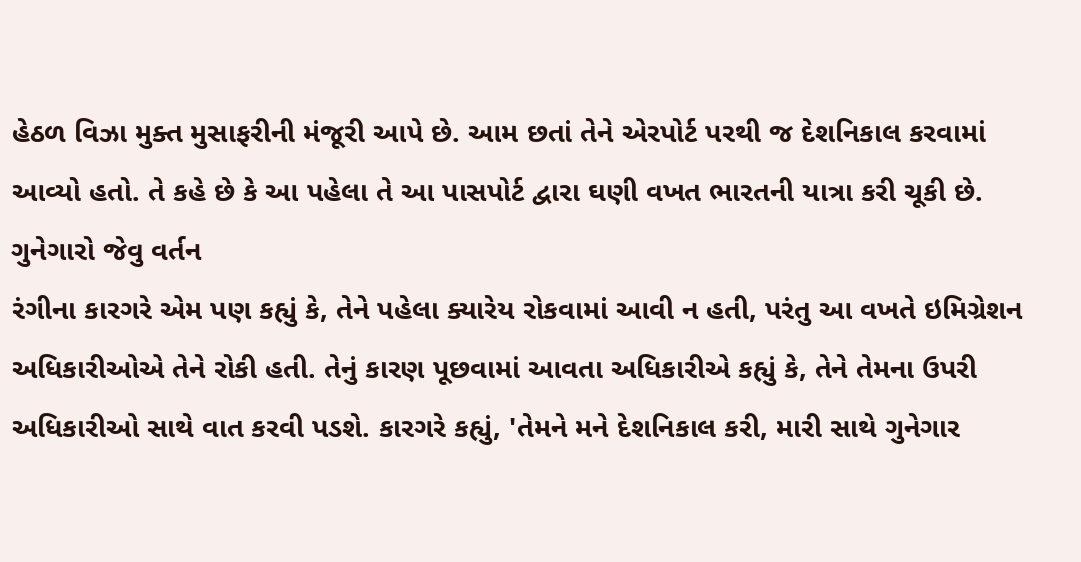હેઠળ વિઝા મુક્ત મુસાફરીની મંજૂરી આપે છે. આમ છતાં તેને એરપોર્ટ પરથી જ દેશનિકાલ કરવામાં આવ્યો હતો. તે કહે છે કે આ પહેલા તે આ પાસપોર્ટ દ્વારા ઘણી વખત ભારતની યાત્રા કરી ચૂકી છે.
ગુનેગારો જેવુ વર્તન
રંગીના કારગરે એમ પણ કહ્યું કે, તેને પહેલા ક્યારેય રોકવામાં આવી ન હતી, પરંતુ આ વખતે ઇમિગ્રેશન અધિકારીઓએ તેને રોકી હતી. તેનું કારણ પૂછવામાં આવતા અધિકારીએ કહ્યું કે, તેને તેમના ઉપરી અધિકારીઓ સાથે વાત કરવી પડશે. કારગરે કહ્યું, 'તેમને મને દેશનિકાલ કરી, મારી સાથે ગુનેગાર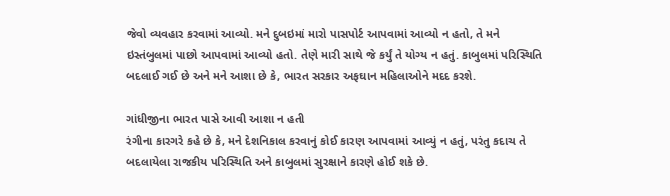જેવો વ્યવહાર કરવામાં આવ્યો. મને દુબઇમાં મારો પાસપોર્ટ આપવામાં આવ્યો ન હતો, તે મને ઇસ્તંબુલમાં પાછો આપવામાં આવ્યો હતો. તેણે મારી સાથે જે કર્યું તે યોગ્ય ન હતું. કાબુલમાં પરિસ્થિતિ બદલાઈ ગઈ છે અને મને આશા છે કે, ભારત સરકાર અફઘાન મહિલાઓને મદદ કરશે.

ગાંધીજીના ભારત પાસે આવી આશા ન હતી
રંગીના કારગરે કહે છે કે, મને દેશનિકાલ કરવાનું કોઈ કારણ આપવામાં આવ્યું ન હતું, પરંતુ કદાચ તે બદલાયેલા રાજકીય પરિસ્થિતિ અને કાબુલમાં સુરક્ષાને કારણે હોઈ શકે છે.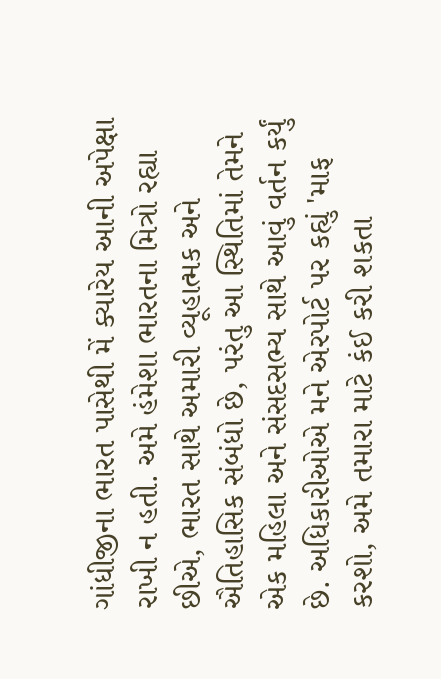ગાંધીજીના ભારત પાસેથી મેં ક્યારેય આની અપેક્ષા રાખી ન હતી. અમે હંમેશા ભારતના મિત્રો રહ્યા છીએ, ભારત સાથે અમારી વ્યૂહાત્મક અને ઐતિહાસિક સંબંધો છે, પરંતુ આ સ્થિતિમાં તેમને એક મહિલા અને સંસદસભ્ય સાથે આવું વર્તન કર્યું છે. અધિકારીઓએ મને એરપોર્ટ પર કહ્યું 'માફ કરશો, અમે તમારા માટે કંઈ કરી શકતા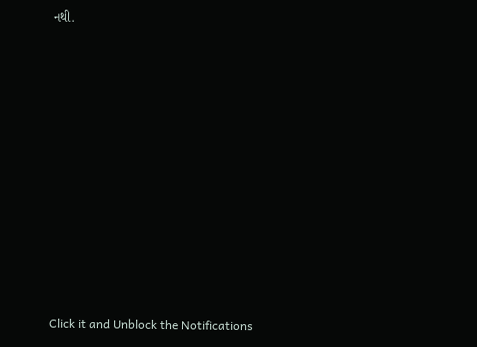નથી.












Click it and Unblock the Notifications